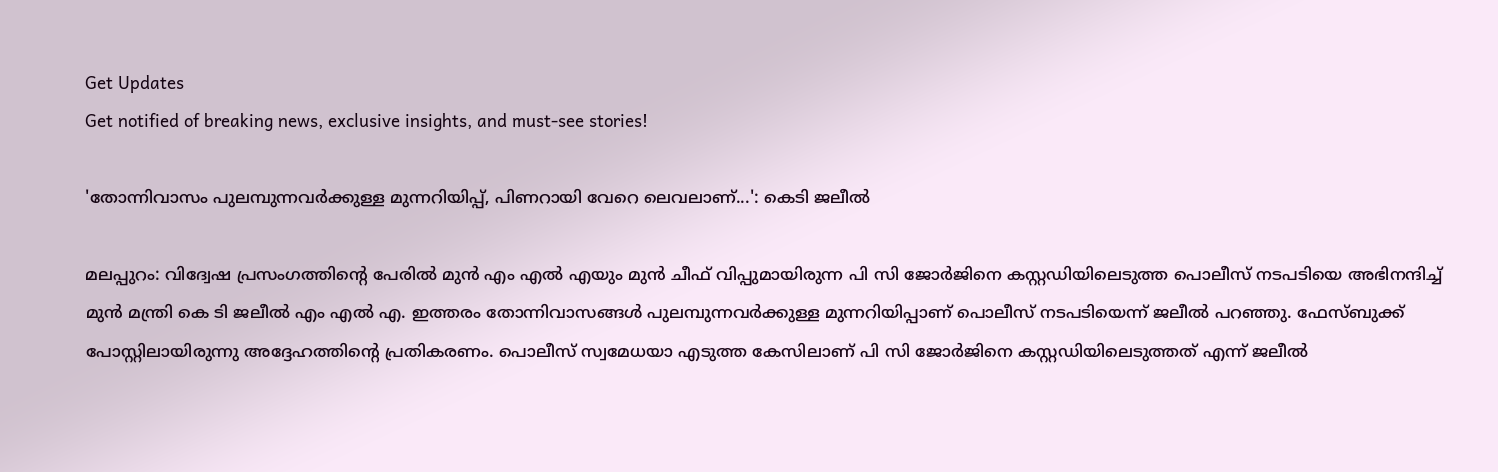Get Updates
Get notified of breaking news, exclusive insights, and must-see stories!

'തോന്നിവാസം പുലമ്പുന്നവര്‍ക്കുള്ള മുന്നറിയിപ്പ്, പിണറായി വേറെ ലെവലാണ്...': കെടി ജലീല്‍

മലപ്പുറം: വിദ്വേഷ പ്രസംഗത്തിന്റെ പേരില്‍ മുന്‍ എം എല്‍ എയും മുന്‍ ചീഫ് വിപ്പുമായിരുന്ന പി സി ജോര്‍ജിനെ കസ്റ്റഡിയിലെടുത്ത പൊലീസ് നടപടിയെ അഭിനന്ദിച്ച് മുന്‍ മന്ത്രി കെ ടി ജലീല്‍ എം എല്‍ എ. ഇത്തരം തോന്നിവാസങ്ങള്‍ പുലമ്പുന്നവര്‍ക്കുള്ള മുന്നറിയിപ്പാണ് പൊലീസ് നടപടിയെന്ന് ജലീല്‍ പറഞ്ഞു. ഫേസ്ബുക്ക് പോസ്റ്റിലായിരുന്നു അദ്ദേഹത്തിന്റെ പ്രതികരണം. പൊലീസ് സ്വമേധയാ എടുത്ത കേസിലാണ് പി സി ജോര്‍ജിനെ കസ്റ്റഡിയിലെടുത്തത് എന്ന് ജലീല്‍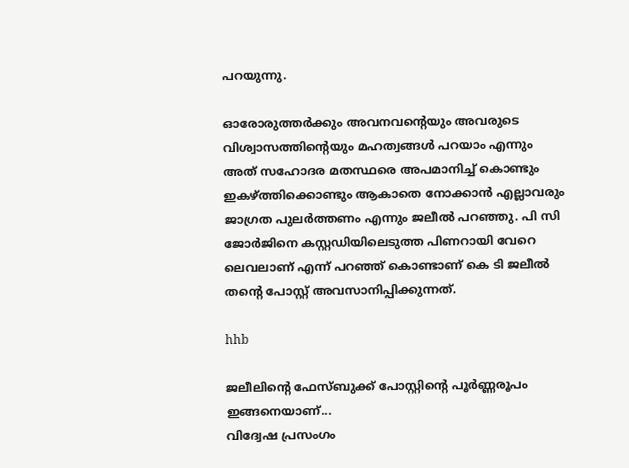പറയുന്നു.

ഓരോരുത്തര്‍ക്കും അവനവന്റെയും അവരുടെ വിശ്വാസത്തിന്റെയും മഹത്വങ്ങള്‍ പറയാം എന്നും അത് സഹോദര മതസ്ഥരെ അപമാനിച്ച് കൊണ്ടും ഇകഴ്ത്തിക്കൊണ്ടും ആകാതെ നോക്കാന്‍ എല്ലാവരും ജാഗ്രത പുലര്‍ത്തണം എന്നും ജലീല്‍ പറഞ്ഞു. പി സി ജോര്‍ജിനെ കസ്റ്റഡിയിലെടുത്ത പിണറായി വേറെ ലെവലാണ് എന്ന് പറഞ്ഞ് കൊണ്ടാണ് കെ ടി ജലീല്‍ തന്റെ പോസ്റ്റ് അവസാനിപ്പിക്കുന്നത്.

hhb

ജലീലിന്റെ ഫേസ്ബുക്ക് പോസ്റ്റിന്റെ പൂര്‍ണ്ണരൂപം ഇങ്ങനെയാണ്...
വിദ്വേഷ പ്രസംഗം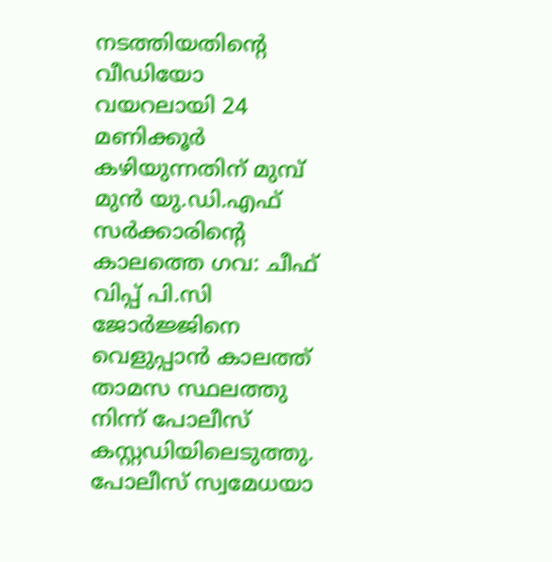നടത്തിയതിന്റെ വീഡിയോ വയറലായി 24 മണിക്കൂര്‍ കഴിയുന്നതിന് മുമ്പ് മുന്‍ യു.ഡി.എഫ് സര്‍ക്കാരിന്റെ കാലത്തെ ഗവ: ചീഫ് വിപ്പ് പി.സി ജോര്‍ജ്ജിനെ വെളുപ്പാന്‍ കാലത്ത് താമസ സ്ഥലത്തു നിന്ന് പോലീസ് കസ്റ്റഡിയിലെടുത്തു. പോലീസ് സ്വമേധയാ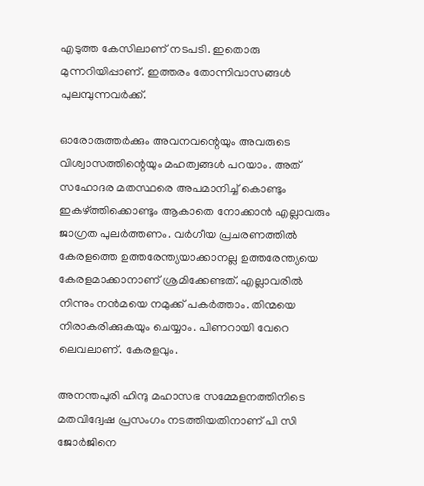എടുത്ത കേസിലാണ് നടപടി. ഇതൊരു മുന്നറിയിപ്പാണ്. ഇത്തരം തോന്നിവാസങ്ങള്‍ പുലമ്പുന്നവര്‍ക്ക്.

ഓരോരുത്തര്‍ക്കും അവനവന്റെയും അവരുടെ വിശ്വാസത്തിന്റെയും മഹത്വങ്ങള്‍ പറയാം. അത് സഹോദര മതസ്ഥരെ അപമാനിച്ച് കൊണ്ടും ഇകഴ്ത്തിക്കൊണ്ടും ആകാതെ നോക്കാന്‍ എല്ലാവരും ജാഗ്രത പുലര്‍ത്തണം. വര്‍ഗീയ പ്രചരണത്തില്‍ കേരളത്തെ ഉത്തരേന്ത്യയാക്കാനല്ല ഉത്തരേന്ത്യയെ കേരളമാക്കാനാണ് ശ്രമിക്കേണ്ടത്. എല്ലാവരില്‍ നിന്നും നന്‍മയെ നമുക്ക് പകര്‍ത്താം. തിന്മയെ നിരാകരിക്കുകയും ചെയ്യാം. പിണറായി വേറെ ലെവലാണ്. കേരളവും.

അനന്തപുരി ഹിന്ദു മഹാസഭ സമ്മേളനത്തിനിടെ മതവിദ്വേഷ പ്രസംഗം നടത്തിയതിനാണ് പി സി ജോര്‍ജിനെ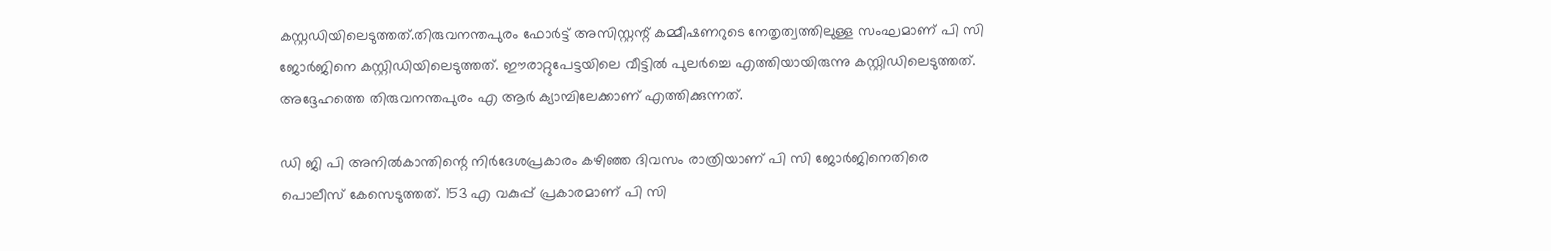കസ്റ്റഡിയിലെടുത്തത്.തിരുവനന്തപുരം ഫോര്‍ട്ട് അസിസ്റ്റന്റ് കമ്മീഷണറുടെ നേതൃത്വത്തിലുള്ള സംഘമാണ് പി സി ജോര്‍ജിനെ കസ്റ്റിഡിയിലെടുത്തത്. ഈരാറ്റുപേട്ടയിലെ വീട്ടില്‍ പുലര്‍ച്ചെ എത്തിയായിരുന്നു കസ്റ്റിഡിലെടുത്തത്. അദ്ദേഹത്തെ തിരുവനന്തപുരം എ ആര്‍ ക്യാമ്പിലേക്കാണ് എത്തിക്കുന്നത്.

ഡി ജി പി അനില്‍കാന്തിന്റെ നിര്‍ദേശപ്രകാരം കഴിഞ്ഞ ദിവസം രാത്രിയാണ് പി സി ജോര്‍ജിനെതിരെ പൊലീസ് കേസെടുത്തത്. 153 എ വകുപ്പ് പ്രകാരമാണ് പി സി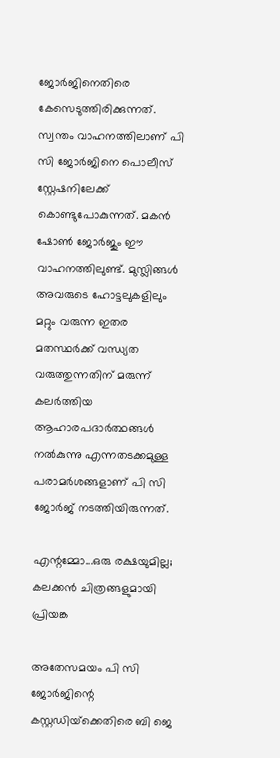ജോര്‍ജിനെതിരെ കേസെടുത്തിരിക്കുന്നത്. സ്വന്തം വാഹനത്തിലാണ് പി സി ജോര്‍ജിനെ പൊലീസ് സ്റ്റേഷനിലേക്ക് കൊണ്ടുപോകുന്നത്. മകന്‍ ഷോണ്‍ ജോര്‍ജും ഈ വാഹനത്തിലുണ്ട്. മുസ്ലിങ്ങള്‍ അവരുടെ ഹോട്ടലുകളിലും മറ്റും വരുന്ന ഇതര മതസ്ഥര്‍ക്ക് വന്ധ്യത വരുത്തുന്നതിന് മരുന്ന് കലര്‍ത്തിയ ആഹാരപദാര്‍ത്ഥങ്ങള്‍ നല്‍കുന്നു എന്നതടക്കമുള്ള പരാമര്‍ശങ്ങളാണ് പി സി ജോര്‍ജ് നടത്തിയിരുന്നത്.

എന്റമ്മോ...ഒരു രക്ഷയുമില്ല; കലക്കന്‍ ചിത്രങ്ങളുമായി പ്രിയങ്ക

അതേസമയം പി സി ജോര്‍ജിന്റെ കസ്റ്റഡിയ്‌ക്കെതിരെ ബി ജെ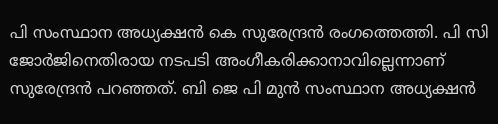പി സംസ്ഥാന അധ്യക്ഷന്‍ കെ സുരേന്ദ്രന്‍ രംഗത്തെത്തി. പി സി ജോര്‍ജിനെതിരായ നടപടി അംഗീകരിക്കാനാവില്ലെന്നാണ് സുരേന്ദ്രന്‍ പറഞ്ഞത്. ബി ജെ പി മുന്‍ സംസ്ഥാന അധ്യക്ഷന്‍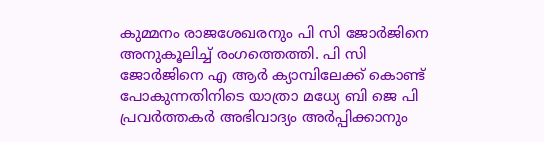കുമ്മനം രാജശേഖരനും പി സി ജോര്‍ജിനെ അനുകൂലിച്ച് രംഗത്തെത്തി. പി സി ജോര്‍ജിനെ എ ആര്‍ ക്യാമ്പിലേക്ക് കൊണ്ട് പോകുന്നതിനിടെ യാത്രാ മധ്യേ ബി ജെ പി പ്രവര്‍ത്തകര്‍ അഭിവാദ്യം അര്‍പ്പിക്കാനും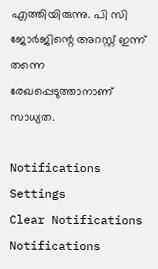എത്തിയിരുന്നു. പി സി ജോര്‍ജിന്റെ അറസ്റ്റ് ഇന്ന് തന്നെ രേഖപ്പെടുത്താനാണ് സാധ്യത.

Notifications
Settings
Clear Notifications
Notifications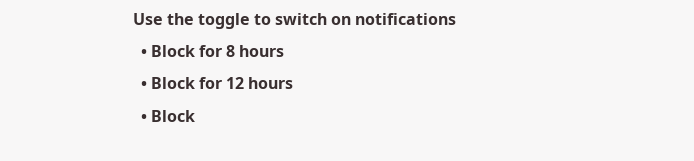Use the toggle to switch on notifications
  • Block for 8 hours
  • Block for 12 hours
  • Block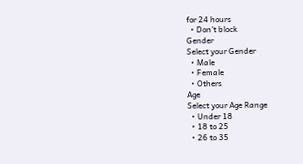for 24 hours
  • Don't block
Gender
Select your Gender
  • Male
  • Female
  • Others
Age
Select your Age Range
  • Under 18
  • 18 to 25
  • 26 to 35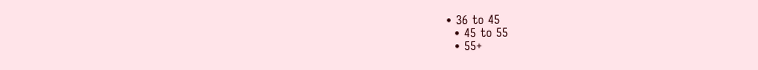• 36 to 45
  • 45 to 55
  • 55+